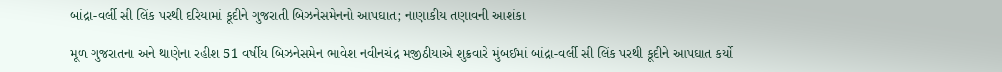બાંદ્રા-વર્લી સી લિંક પરથી દરિયામાં કૂદીને ગુજરાતી બિઝનેસમેનનો આપઘાત; નાણાકીય તણાવની આશંકા

મૂળ ગુજરાતના અને થાણેના રહીશ 51 વર્ષીય બિઝનેસમેન ભાવેશ નવીનચંદ્ર મજીઠીયાએ શુક્રવારે મુંબઈમાં બાંદ્રા-વર્લી સી લિંક પરથી કૂદીને આપઘાત કર્યો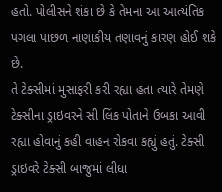હતો. પોલીસને શંકા છે કે તેમના આ આત્યંતિક પગલા પાછળ નાણાકીય તણાવનું કારણ હોઈ શકે છે.
તે ટેક્સીમાં મુસાફરી કરી રહ્યા હતા ત્યારે તેમણે ટેક્સીના ડ્રાઇવરને સી લિંક પોતાને ઉબકા આવી રહ્યા હોવાનું કહી વાહન રોકવા કહ્યું હતું. ટેક્સી ડ્રાઇવરે ટેક્સી બાજુમાં લીધા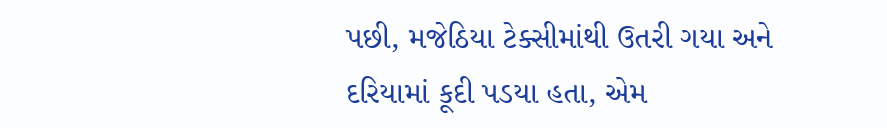પછી, મજેઠિયા ટેક્સીમાંથી ઉતરી ગયા અને દરિયામાં કૂદી પડયા હતા, એમ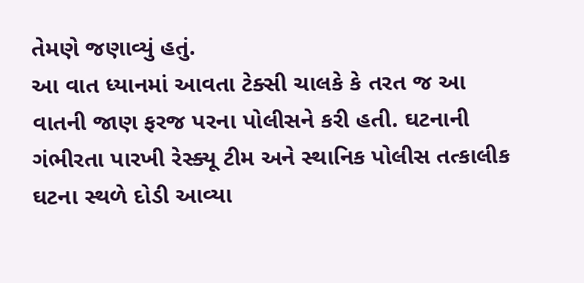તેમણે જણાવ્યું હતું.
આ વાત ધ્યાનમાં આવતા ટેક્સી ચાલકે કે તરત જ આ વાતની જાણ ફરજ પરના પોલીસને કરી હતી. ઘટનાની ગંભીરતા પારખી રેસ્ક્યૂ ટીમ અને સ્થાનિક પોલીસ તત્કાલીક ઘટના સ્થળે દોડી આવ્યા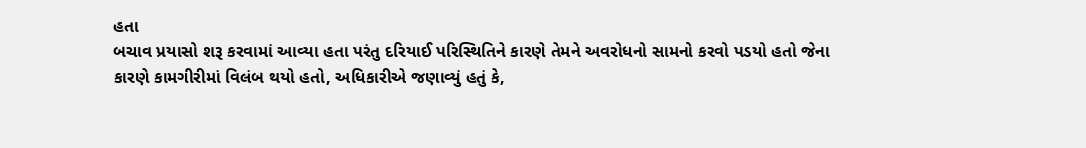હતા
બચાવ પ્રયાસો શરૂ કરવામાં આવ્યા હતા પરંતુ દરિયાઈ પરિસ્થિતિને કારણે તેમને અવરોધનો સામનો કરવો પડયો હતો જેના કારણે કામગીરીમાં વિલંબ થયો હતો, અધિકારીએ જણાવ્યું હતું કે,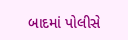બાદમાં પોલીસે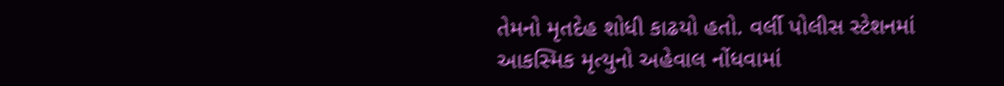તેમનો મૃતદેહ શોધી કાઢયો હતો. વર્લી પોલીસ સ્ટેશનમાં આકસ્મિક મૃત્યુનો અહેવાલ નોંધવામાં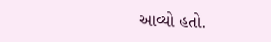આવ્યો હતો.